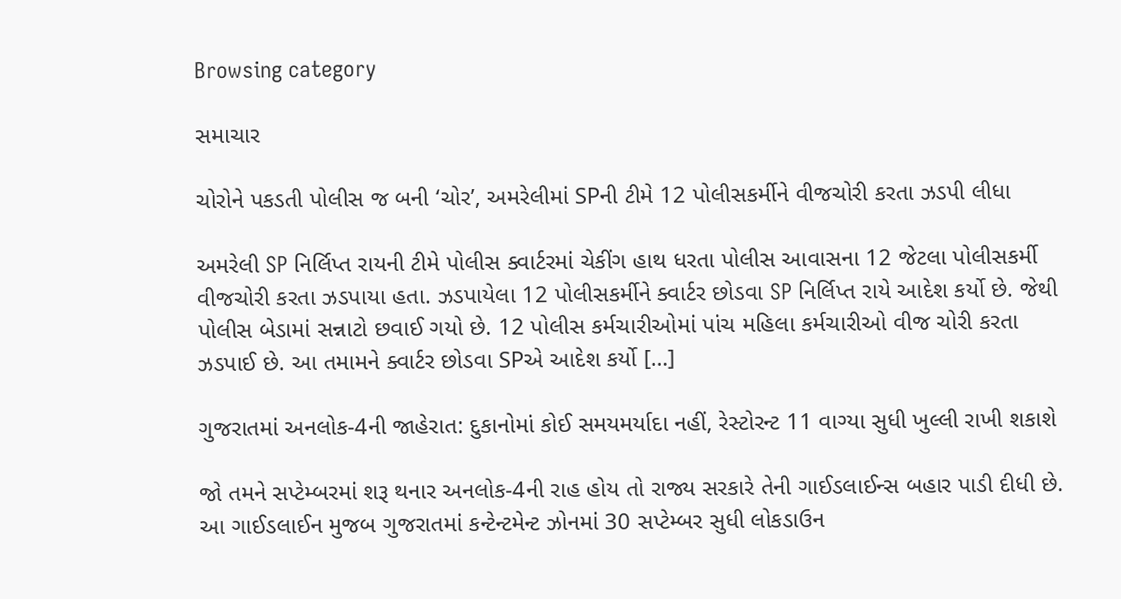Browsing category

સમાચાર

ચોરોને પકડતી પોલીસ જ બની ‘ચોર’, અમરેલીમાં SPની ટીમે 12 પોલીસકર્મીને વીજચોરી કરતા ઝડપી લીધા

અમરેલી SP નિર્લિપ્ત રાયની ટીમે પોલીસ ક્વાર્ટરમાં ચેકીંગ હાથ ધરતા પોલીસ આવાસના 12 જેટલા પોલીસકર્મી વીજચોરી કરતા ઝડપાયા હતા. ઝડપાયેલા 12 પોલીસકર્મીને ક્વાર્ટર છોડવા SP નિર્લિપ્ત રાયે આદેશ કર્યો છે. જેથી પોલીસ બેડામાં સન્નાટો છવાઈ ગયો છે. 12 પોલીસ કર્મચારીઓમાં પાંચ મહિલા કર્મચારીઓ વીજ ચોરી કરતા ઝડપાઈ છે. આ તમામને ક્વાર્ટર છોડવા SPએ આદેશ કર્યો […]

ગુજરાતમાં અનલોક-4ની જાહેરાત: દુકાનોમાં કોઈ સમયમર્યાદા નહીં, રેસ્ટોરન્ટ 11 વાગ્યા સુધી ખુલ્લી રાખી શકાશે

જો તમને સપ્ટેમ્બરમાં શરૂ થનાર અનલોક-4ની રાહ હોય તો રાજ્ય સરકારે તેની ગાઈડલાઈન્સ બહાર પાડી દીધી છે. આ ગાઈડલાઈન મુજબ ગુજરાતમાં કન્ટેન્ટમેન્ટ ઝોનમાં 30 સપ્ટેમ્બર સુધી લોકડાઉન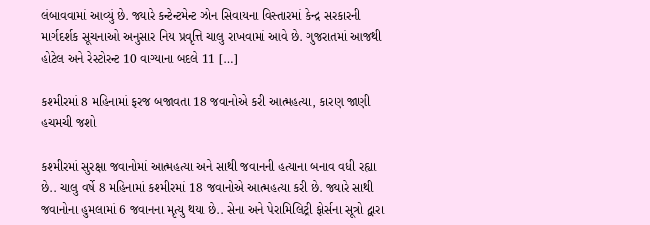લંબાવવામાં આવ્યું છે. જ્યારે કન્ટેન્ટમેન્ટ ઝોન સિવાયના વિસ્તારમાં કેન્દ્ર સરકારની માર્ગદર્શક સૂચનાઓ અનુસાર નિય પ્રવૃત્તિ ચાલુ રાખવામાં આવે છે. ગુજરાતમાં આજથી હોટેલ અને રેસ્ટોરન્ટ 10 વાગ્યાના બદલે 11 […]

કશ્મીરમાં 8 મહિનામાં ફરજ બજાવતા 18 જવાનોએ કરી આત્મહત્યા, કારણ જાણી હચમચી જશો

કશ્મીરમાં સુરક્ષા જવાનોમાં આત્મહત્યા અને સાથી જવાનની હત્યાના બનાવ વધી રહ્યા છે.. ચાલુ વર્ષે 8 મહિનામાં કશ્મીરમાં 18 જવાનોએ આત્મહત્યા કરી છે. જ્યારે સાથી જવાનોના હુમલામાં 6 જવાનના મૃત્યુ થયા છે.. સેના અને પેરામિલિટ્રી ફોર્સના સૂત્રો દ્વારા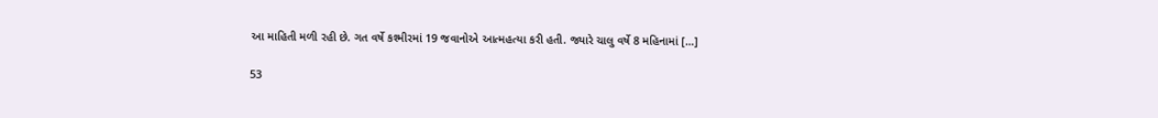આ માહિતી મળી રહી છે. ગત વર્ષે કશ્મીરમાં 19 જવાનોએ આત્મહત્યા કરી હતી. જ્યારે ચાલુ વર્ષે 8 મહિનામાં […]

53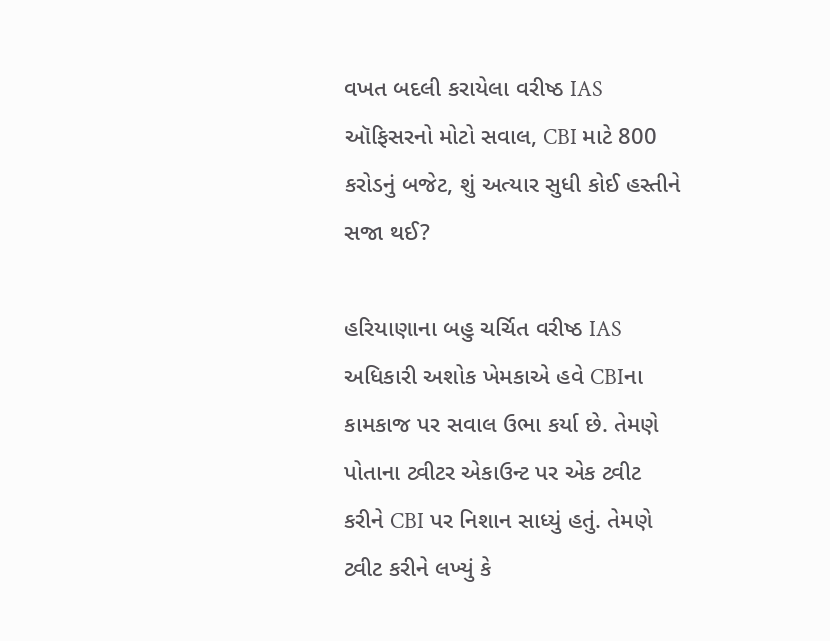વખત બદલી કરાયેલા વરીષ્ઠ IAS ઑફિસરનો મોટો સવાલ, CBI માટે 800 કરોડનું બજેટ, શું અત્યાર સુધી કોઈ હસ્તીને સજા થઈ?

હરિયાણાના બહુ ચર્ચિત વરીષ્ઠ IAS અધિકારી અશોક ખેમકાએ હવે CBIના કામકાજ પર સવાલ ઉભા કર્યા છે. તેમણે પોતાના ટ્વીટર એકાઉન્ટ પર એક ટ્વીટ કરીને CBI પર નિશાન સાધ્યું હતું. તેમણે ટ્વીટ કરીને લખ્યું કે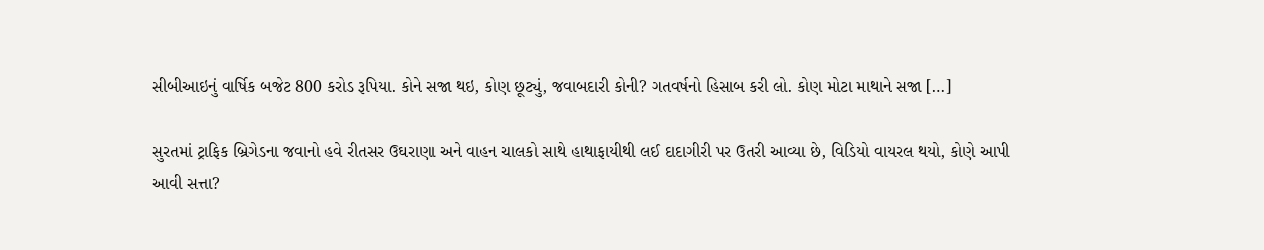સીબીઆઇનું વાર્ષિક બજેટ 800 કરોડ રૂપિયા. કોને સજા થઇ, કોણ છૂટ્યું, જવાબદારી કોની? ગતવર્ષનો હિસાબ કરી લો. કોણ મોટા માથાને સજા […]

સુરતમાં ટ્રાફિક બ્રિગેડના જવાનો હવે રીતસર ઉઘરાણા અને વાહન ચાલકો સાથે હાથાફાયીથી લઈ દાદાગીરી પર ઉતરી આવ્યા છે, વિડિયો વાયરલ થયો, કોણે આપી આવી સત્તા?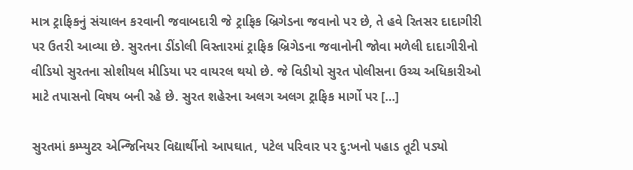માત્ર ટ્રાફિકનું સંચાલન કરવાની જવાબદારી જે ટ્રાફિક બ્રિગેડના જવાનો પર છે, તે હવે રિતસર દાદાગીરી પર ઉતરી આવ્યા છે. સુરતના ડીંડોલી વિસ્તારમાં ટ્રાફિક બ્રિગેડના જવાનોની જોવા મળેલી દાદાગીરીનો વીડિયો સુરતના સોશીયલ મીડિયા પર વાયરલ થયો છે. જે વિડીયો સુરત પોલીસના ઉચ્ચ અધિકારીઓ માટે તપાસનો વિષય બની રહે છે. સુરત શહેરના અલગ અલગ ટ્રાફિક માર્ગો પર […]

સુરતમાં કમ્પ્યુટર એન્જિનિયર વિદ્યાર્થીનો આપઘાત, પટેલ પરિવાર પર દુ:ખનો પહાડ તૂટી પડ્યો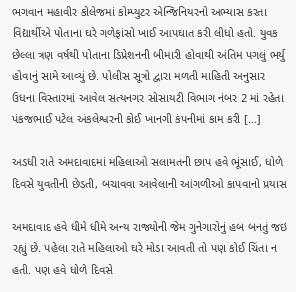ભગવાન મહાવીર કોલેજમાં કોમ્પ્યુટર એન્જિનિયરનો અભ્યાસ કરતા વિદ્યાર્થીએ પોતાના ઘરે ગળેફાંસો ખાઈ આપઘાત કરી લીધો હતો. યુવક છેલ્લા ત્રણ વર્ષથી પોતાના ડિપ્રેશનની બીમારી હોવાથી અંતિમ પગલું ભર્યુ હોવાનું સામે આવ્યું છે. પોલીસ સૂત્રો દ્વારા મળતી માહિતી અનુસાર ઉધના વિસ્તારમાં આવેલ સત્યનગર સોસાયટી વિભાગ નંબર 2 માં રહેતા પંકજભાઈ પટેલ અંકલેશ્વરની કોઈ ખાનગી કંપનીમાં કામ કરી […]

અડધી રાતે અમદાવાદમાં મહિલાઓ સલામતની છાપ હવે ભૂંસાઈ, ધોળે દિવસે યુવતીની છેડતી, બચાવવા આવેલાની આંગળીઓ કાપવાનો પ્રયાસ

અમદાવાદ હવે ધીમે ધીમે અન્ય રાજ્યોની જેમ ગુનેગારોનું હબ બનતું જઇ રહ્યું છે. પહેલા રાતે મહિલાઓ ઘરે મોડા આવતી તો પણ કોઈ ચિંતા ન હતી. પણ હવે ધોળે દિવસે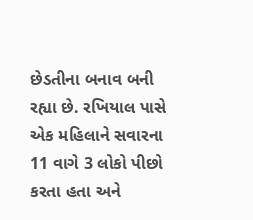છેડતીના બનાવ બની રહ્યા છે. રખિયાલ પાસે એક મહિલાને સવારના 11 વાગે 3 લોકો પીછો કરતા હતા અને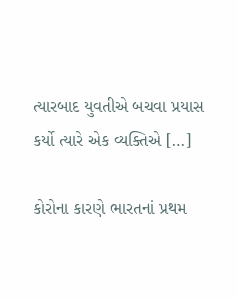ત્યારબાદ યુવતીએ બચવા પ્રયાસ કર્યો ત્યારે એક વ્યક્તિએ […]

કોરોના કારણે ભારતનાં પ્રથમ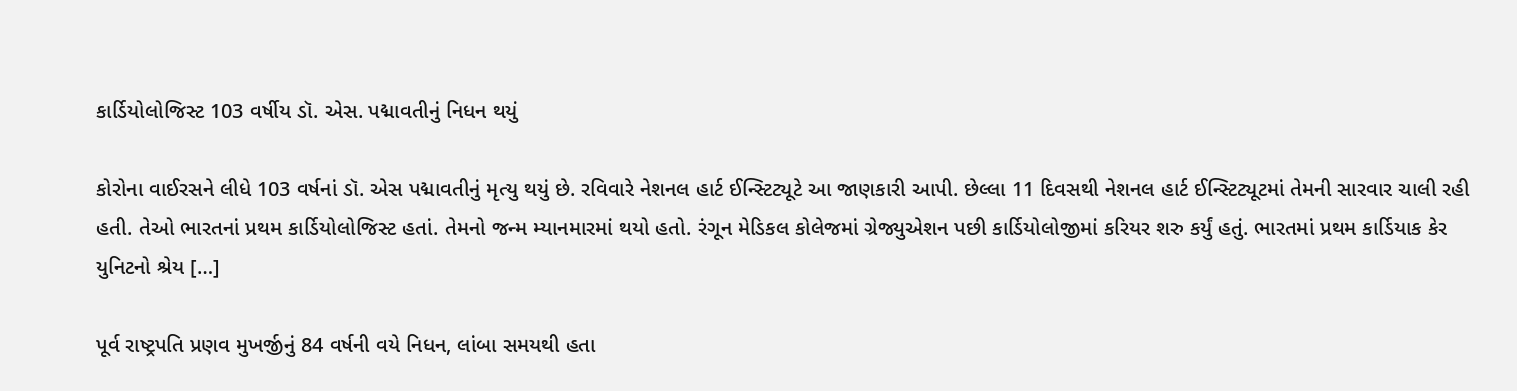કાર્ડિયોલોજિસ્ટ 103 વર્ષીય ડૉ. એસ. પદ્માવતીનું નિધન થયું

કોરોના વાઈરસને લીધે 103 વર્ષનાં ડૉ. એસ પદ્માવતીનું મૃત્યુ થયું છે. રવિવારે નેશનલ હાર્ટ ઈન્સ્ટિટ્યૂટે આ જાણકારી આપી. છેલ્લા 11 દિવસથી નેશનલ હાર્ટ ઈન્સ્ટિટ્યૂટમાં તેમની સારવાર ચાલી રહી હતી. તેઓ ભારતનાં પ્રથમ કાર્ડિયોલોજિસ્ટ હતાં. તેમનો જન્મ મ્યાનમારમાં થયો હતો. રંગૂન મેડિકલ કોલેજમાં ગ્રેજ્યુએશન પછી કાર્ડિયોલોજીમાં કરિયર શરુ કર્યું હતું. ભારતમાં પ્રથમ કાર્ડિયાક કેર યુનિટનો શ્રેય […]

પૂર્વ રાષ્ટ્રપતિ પ્રણવ મુખર્જીનું 84 વર્ષની વયે નિધન, લાંબા સમયથી હતા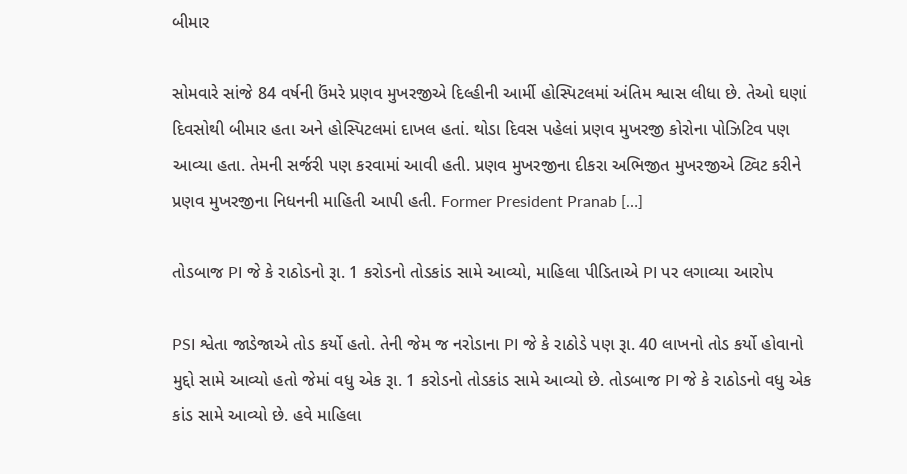બીમાર

સોમવારે સાંજે 84 વર્ષની ઉંમરે પ્રણવ મુખરજીએ દિલ્હીની આર્મી હોસ્પિટલમાં અંતિમ શ્વાસ લીધા છે. તેઓ ઘણાં દિવસોથી બીમાર હતા અને હોસ્પિટલમાં દાખલ હતાં. થોડા દિવસ પહેલાં પ્રણવ મુખરજી કોરોના પોઝિટિવ પણ આવ્યા હતા. તેમની સર્જરી પણ કરવામાં આવી હતી. પ્રણવ મુખરજીના દીકરા અભિજીત મુખરજીએ ટ્વિટ કરીને પ્રણવ મુખરજીના નિધનની માહિતી આપી હતી. Former President Pranab […]

તોડબાજ PI જે કે રાઠોડનો રૂા. 1 કરોડનો તોડકાંડ સામે આવ્યો, માહિલા પીડિતાએ PI પર લગાવ્યા આરોપ

PSI શ્વેતા જાડેજાએ તોડ કર્યો હતો. તેની જેમ જ નરોડાના PI જે કે રાઠોડે પણ રૂા. 40 લાખનો તોડ કર્યો હોવાનો મુદ્દો સામે આવ્યો હતો જેમાં વધુ એક રૂા. 1 કરોડનો તોડકાંડ સામે આવ્યો છે. તોડબાજ PI જે કે રાઠોડનો વધુ એક કાંડ સામે આવ્યો છે. હવે માહિલા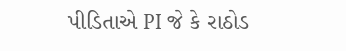પીડિતાએ PI જે કે રાઠોડ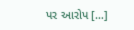પર આરોપ […]